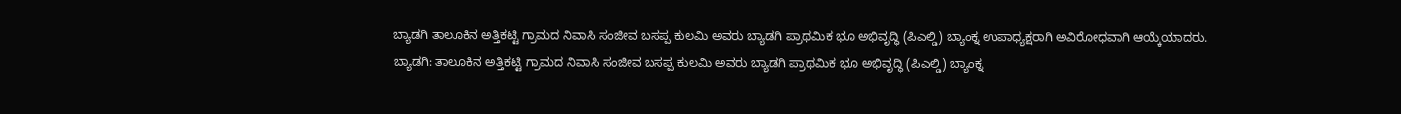ಬ್ಯಾಡಗಿ ತಾಲೂಕಿನ ಅತ್ತಿಕಟ್ಟಿ ಗ್ರಾಮದ ನಿವಾಸಿ ಸಂಜೀವ ಬಸಪ್ಪ ಕುಲಮಿ ಅವರು ಬ್ಯಾಡಗಿ ಪ್ರಾಥಮಿಕ ಭೂ ಅಭಿವೃದ್ಧಿ (ಪಿಎಲ್ಡಿ) ಬ್ಯಾಂಕ್ನ ಉಪಾಧ್ಯಕ್ಷರಾಗಿ ಅವಿರೋಧವಾಗಿ ಆಯ್ಕೆಯಾದರು.
ಬ್ಯಾಡಗಿ: ತಾಲೂಕಿನ ಅತ್ತಿಕಟ್ಟಿ ಗ್ರಾಮದ ನಿವಾಸಿ ಸಂಜೀವ ಬಸಪ್ಪ ಕುಲಮಿ ಅವರು ಬ್ಯಾಡಗಿ ಪ್ರಾಥಮಿಕ ಭೂ ಅಭಿವೃದ್ಧಿ (ಪಿಎಲ್ಡಿ) ಬ್ಯಾಂಕ್ನ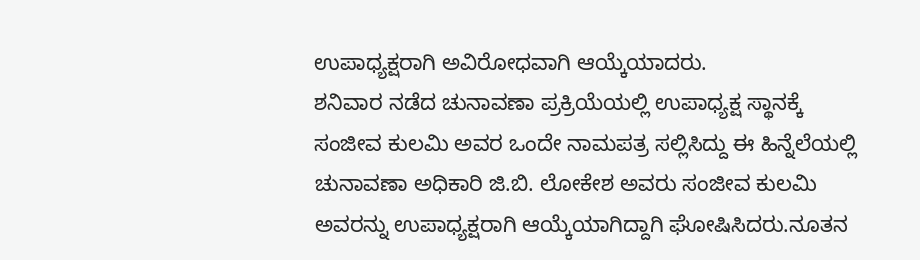ಉಪಾಧ್ಯಕ್ಷರಾಗಿ ಅವಿರೋಧವಾಗಿ ಆಯ್ಕೆಯಾದರು.
ಶನಿವಾರ ನಡೆದ ಚುನಾವಣಾ ಪ್ರಕ್ರಿಯೆಯಲ್ಲಿ ಉಪಾಧ್ಯಕ್ಷ ಸ್ಥಾನಕ್ಕೆ ಸಂಜೀವ ಕುಲಮಿ ಅವರ ಒಂದೇ ನಾಮಪತ್ರ ಸಲ್ಲಿಸಿದ್ದು ಈ ಹಿನ್ನೆಲೆಯಲ್ಲಿ ಚುನಾವಣಾ ಅಧಿಕಾರಿ ಜಿ.ಬಿ. ಲೋಕೇಶ ಅವರು ಸಂಜೀವ ಕುಲಮಿ ಅವರನ್ನು ಉಪಾಧ್ಯಕ್ಷರಾಗಿ ಆಯ್ಕೆಯಾಗಿದ್ದಾಗಿ ಘೋಷಿಸಿದರು.ನೂತನ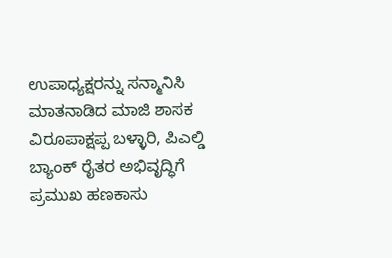ಉಪಾಧ್ಯಕ್ಷರನ್ನು ಸನ್ಮಾನಿಸಿ ಮಾತನಾಡಿದ ಮಾಜಿ ಶಾಸಕ ವಿರೂಪಾಕ್ಷಪ್ಪ ಬಳ್ಳಾರಿ, ಪಿಎಲ್ಡಿ ಬ್ಯಾಂಕ್ ರೈತರ ಅಭಿವೃದ್ಧಿಗೆ ಪ್ರಮುಖ ಹಣಕಾಸು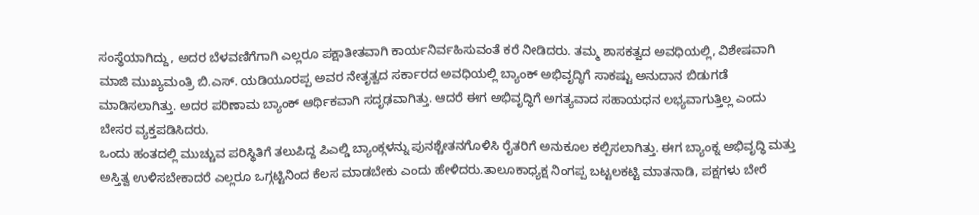ಸಂಸ್ಥೆಯಾಗಿದ್ದು, ಅದರ ಬೆಳವಣಿಗೆಗಾಗಿ ಎಲ್ಲರೂ ಪಕ್ಷಾತೀತವಾಗಿ ಕಾರ್ಯನಿರ್ವಹಿಸುವಂತೆ ಕರೆ ನೀಡಿದರು. ತಮ್ಮ ಶಾಸಕತ್ವದ ಅವಧಿಯಲ್ಲಿ, ವಿಶೇಷವಾಗಿ ಮಾಜಿ ಮುಖ್ಯಮಂತ್ರಿ ಬಿ.ಎಸ್. ಯಡಿಯೂರಪ್ಪ ಅವರ ನೇತೃತ್ವದ ಸರ್ಕಾರದ ಅವಧಿಯಲ್ಲಿ ಬ್ಯಾಂಕ್ ಅಭಿವೃದ್ಧಿಗೆ ಸಾಕಷ್ಟು ಅನುದಾನ ಬಿಡುಗಡೆ ಮಾಡಿಸಲಾಗಿತ್ತು. ಅದರ ಪರಿಣಾಮ ಬ್ಯಾಂಕ್ ಆರ್ಥಿಕವಾಗಿ ಸದೃಢವಾಗಿತ್ತು. ಆದರೆ ಈಗ ಅಭಿವೃದ್ಧಿಗೆ ಅಗತ್ಯವಾದ ಸಹಾಯಧನ ಲಭ್ಯವಾಗುತ್ತಿಲ್ಲ ಎಂದು ಬೇಸರ ವ್ಯಕ್ತಪಡಿಸಿದರು.
ಒಂದು ಹಂತದಲ್ಲಿ ಮುಚ್ಚುವ ಪರಿಸ್ಥಿತಿಗೆ ತಲುಪಿದ್ದ ಪಿಎಲ್ಡಿ ಬ್ಯಾಂಕ್ಗಳನ್ನು ಪುನಶ್ಚೇತನಗೊಳಿಸಿ ರೈತರಿಗೆ ಅನುಕೂಲ ಕಲ್ಪಿಸಲಾಗಿತ್ತು. ಈಗ ಬ್ಯಾಂಕ್ನ ಅಭಿವೃದ್ಧಿ ಮತ್ತು ಅಸ್ತಿತ್ವ ಉಳಿಸಬೇಕಾದರೆ ಎಲ್ಲರೂ ಒಗ್ಗಟ್ಟಿನಿಂದ ಕೆಲಸ ಮಾಡಬೇಕು ಎಂದು ಹೇಳಿದರು.ತಾಲೂಕಾಧ್ಯಕ್ಷ ನಿಂಗಪ್ಪ ಬಟ್ಟಲಕಟ್ಟಿ ಮಾತನಾಡಿ, ಪಕ್ಷಗಳು ಬೇರೆ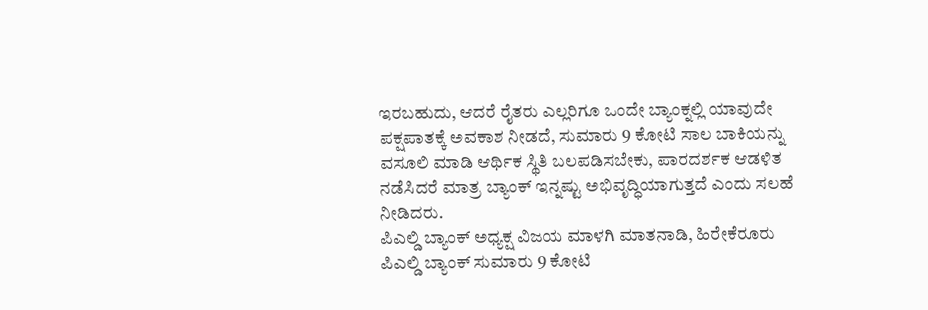ಇರಬಹುದು, ಆದರೆ ರೈತರು ಎಲ್ಲರಿಗೂ ಒಂದೇ ಬ್ಯಾಂಕ್ನಲ್ಲಿ ಯಾವುದೇ ಪಕ್ಷಪಾತಕ್ಕೆ ಅವಕಾಶ ನೀಡದೆ, ಸುಮಾರು 9 ಕೋಟಿ ಸಾಲ ಬಾಕಿಯನ್ನು ವಸೂಲಿ ಮಾಡಿ ಆರ್ಥಿಕ ಸ್ಥಿತಿ ಬಲಪಡಿಸಬೇಕು, ಪಾರದರ್ಶಕ ಆಡಳಿತ ನಡೆಸಿದರೆ ಮಾತ್ರ ಬ್ಯಾಂಕ್ ಇನ್ನಷ್ಟು ಅಭಿವೃದ್ಧಿಯಾಗುತ್ತದೆ ಎಂದು ಸಲಹೆ ನೀಡಿದರು.
ಪಿಎಲ್ಡಿ ಬ್ಯಾಂಕ್ ಅಧ್ಯಕ್ಷ ವಿಜಯ ಮಾಳಗಿ ಮಾತನಾಡಿ, ಹಿರೇಕೆರೂರು ಪಿಎಲ್ಡಿ ಬ್ಯಾಂಕ್ ಸುಮಾರು 9 ಕೋಟಿ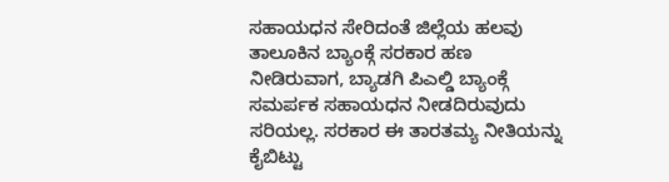ಸಹಾಯಧನ ಸೇರಿದಂತೆ ಜಿಲ್ಲೆಯ ಹಲವು ತಾಲೂಕಿನ ಬ್ಯಾಂಕ್ಗೆ ಸರಕಾರ ಹಣ ನೀಡಿರುವಾಗ, ಬ್ಯಾಡಗಿ ಪಿಎಲ್ಡಿ ಬ್ಯಾಂಕ್ಗೆ ಸಮರ್ಪಕ ಸಹಾಯಧನ ನೀಡದಿರುವುದು ಸರಿಯಲ್ಲ. ಸರಕಾರ ಈ ತಾರತಮ್ಯ ನೀತಿಯನ್ನು ಕೈಬಿಟ್ಟು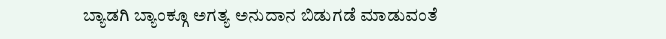ಬ್ಯಾಡಗಿ ಬ್ಯಾಂಕ್ಗೂ ಅಗತ್ಯ ಅನುದಾನ ಬಿಡುಗಡೆ ಮಾಡುವಂತೆ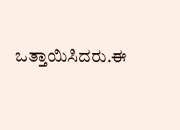ಒತ್ತಾಯಿಸಿದರು.ಈ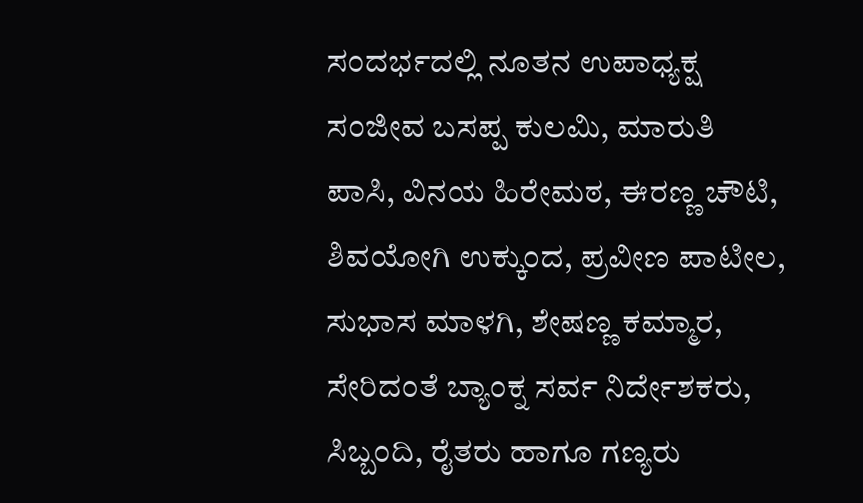ಸಂದರ್ಭದಲ್ಲಿ ನೂತನ ಉಪಾಧ್ಯಕ್ಷ ಸಂಜೀವ ಬಸಪ್ಪ ಕುಲಮಿ, ಮಾರುತಿ ಪಾಸಿ, ವಿನಯ ಹಿರೇಮಠ, ಈರಣ್ಣ ಚೌಟಿ, ಶಿವಯೋಗಿ ಉಕ್ಕುಂದ, ಪ್ರವೀಣ ಪಾಟೀಲ, ಸುಭಾಸ ಮಾಳಗಿ, ಶೇಷಣ್ಣ ಕಮ್ಮಾರ, ಸೇರಿದಂತೆ ಬ್ಯಾಂಕ್ನ ಸರ್ವ ನಿರ್ದೇಶಕರು, ಸಿಬ್ಬಂದಿ, ರೈತರು ಹಾಗೂ ಗಣ್ಯರು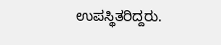ಉಪಸ್ಥಿತರಿದ್ದರು.